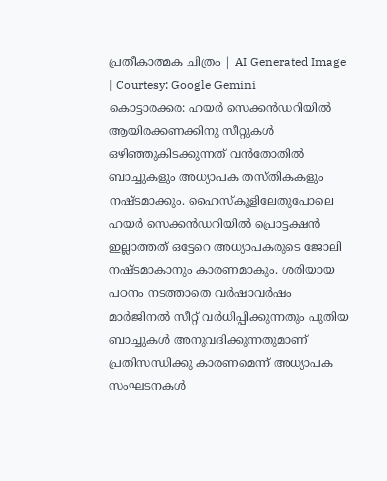പ്രതീകാത്മക ചിത്രം | AI Generated Image | Courtesy: Google Gemini
കൊട്ടാരക്കര: ഹയർ സെക്കൻഡറിയിൽ ആയിരക്കണക്കിനു സീറ്റുകൾ ഒഴിഞ്ഞുകിടക്കുന്നത് വൻതോതിൽ ബാച്ചുകളും അധ്യാപക തസ്തികകളും നഷ്ടമാക്കും. ഹൈസ്കൂളിലേതുപോലെ ഹയർ സെക്കൻഡറിയിൽ പ്രൊട്ടക്ഷൻ ഇല്ലാത്തത് ഒട്ടേറെ അധ്യാപകരുടെ ജോലി നഷ്ടമാകാനും കാരണമാകും. ശരിയായ പഠനം നടത്താതെ വർഷാവർഷം മാർജിനൽ സീറ്റ് വർധിപ്പിക്കുന്നതും പുതിയ ബാച്ചുകൾ അനുവദിക്കുന്നതുമാണ് പ്രതിസന്ധിക്കു കാരണമെന്ന് അധ്യാപക സംഘടനകൾ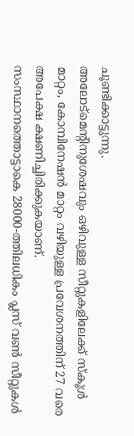ചൂണ്ടിക്കാട്ടുന്നു.
അലോട്മെന്റിനുശേഷവും ഒഴിവുള്ള സീറ്റുകളിലേക്ക് സ്കൂൾ മാറ്റം, കോമ്പിനേഷൻ മാറ്റം വഴിയുള്ള പ്രവേശനത്തിന് 27 വരെ അപേക്ഷ ക്ഷണിച്ചിരിക്കുകയാണ്.
സംസ്ഥാനത്തൊട്ടാകെ 28000-ത്തിലധികം പ്ലസ് വൺ സീറ്റുകൾ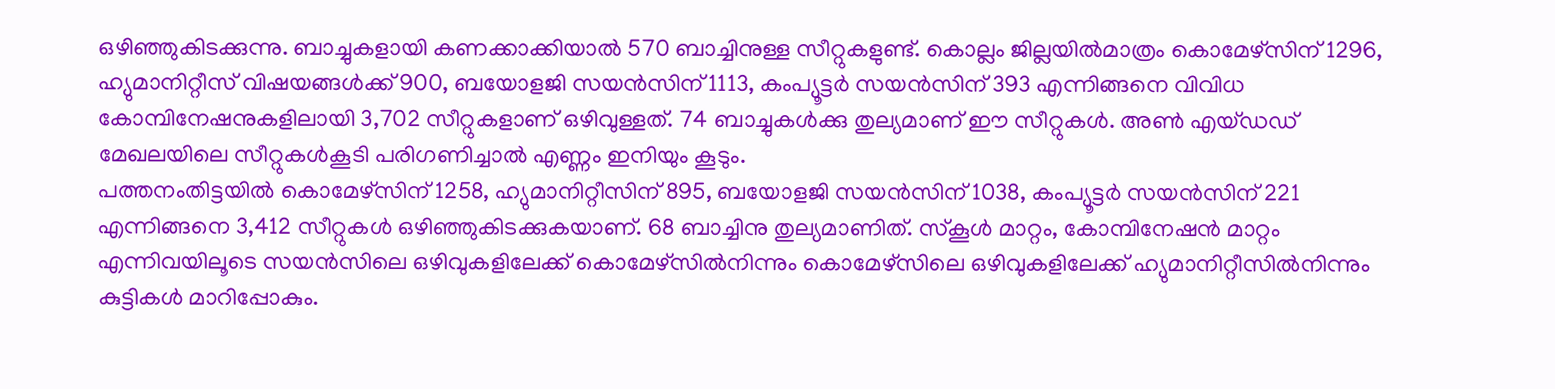ഒഴിഞ്ഞുകിടക്കുന്നു. ബാച്ചുകളായി കണക്കാക്കിയാൽ 570 ബാച്ചിനുള്ള സീറ്റുകളുണ്ട്. കൊല്ലം ജില്ലയിൽമാത്രം കൊമേഴ്സിന് 1296, ഹ്യുമാനിറ്റീസ് വിഷയങ്ങൾക്ക് 900, ബയോളജി സയൻസിന് 1113, കംപ്യൂട്ടർ സയൻസിന് 393 എന്നിങ്ങനെ വിവിധ കോമ്പിനേഷനുകളിലായി 3,702 സീറ്റുകളാണ് ഒഴിവുള്ളത്. 74 ബാച്ചുകൾക്കു തുല്യമാണ് ഈ സീറ്റുകൾ. അൺ എയ്ഡഡ് മേഖലയിലെ സീറ്റുകൾകൂടി പരിഗണിച്ചാൽ എണ്ണം ഇനിയും കൂടും.
പത്തനംതിട്ടയിൽ കൊമേഴ്സിന് 1258, ഹ്യുമാനിറ്റീസിന് 895, ബയോളജി സയൻസിന് 1038, കംപ്യൂട്ടർ സയൻസിന് 221 എന്നിങ്ങനെ 3,412 സീറ്റുകൾ ഒഴിഞ്ഞുകിടക്കുകയാണ്. 68 ബാച്ചിനു തുല്യമാണിത്. സ്കൂൾ മാറ്റം, കോമ്പിനേഷൻ മാറ്റം എന്നിവയിലൂടെ സയൻസിലെ ഒഴിവുകളിലേക്ക് കൊമേഴ്സിൽനിന്നും കൊമേഴ്സിലെ ഒഴിവുകളിലേക്ക് ഹ്യുമാനിറ്റീസിൽനിന്നും കുട്ടികൾ മാറിപ്പോകും.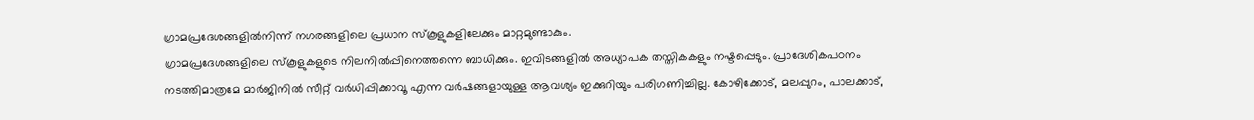ഗ്രാമപ്രദേശങ്ങളിൽനിന്ന് നഗരങ്ങളിലെ പ്രധാന സ്കൂളുകളിലേക്കും മാറ്റമുണ്ടാകും.
ഗ്രാമപ്രദേശങ്ങളിലെ സ്കൂളുകളുടെ നിലനിൽപ്പിനെത്തന്നെ ബാധിക്കും. ഇവിടങ്ങളിൽ അധ്യാപക തസ്തികകളും നഷ്ടപ്പെടും. പ്രാദേശികപഠനം നടത്തിമാത്രമേ മാർജിനിൽ സീറ്റ് വർധിപ്പിക്കാവൂ എന്ന വർഷങ്ങളായുള്ള ആവശ്യം ഇക്കുറിയും പരിഗണിച്ചില്ല. കോഴിക്കോട്, മലപ്പുറം, പാലക്കാട്,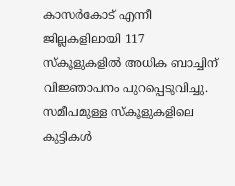കാസർകോട് എന്നീ ജില്ലകളിലായി 117 സ്കൂളുകളിൽ അധിക ബാച്ചിന് വിജ്ഞാപനം പുറപ്പെടുവിച്ചു.
സമീപമുള്ള സ്കൂളുകളിലെ കുട്ടികൾ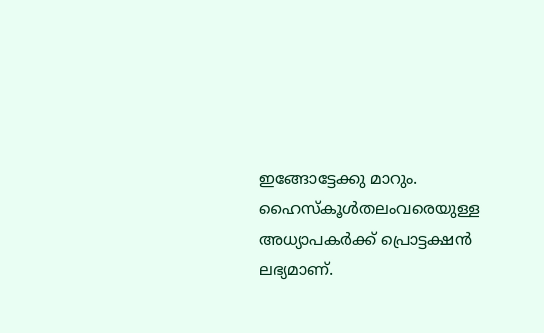ഇങ്ങോട്ടേക്കു മാറും. ഹൈസ്കൂൾതലംവരെയുള്ള അധ്യാപകർക്ക് പ്രൊട്ടക്ഷൻ ലഭ്യമാണ്.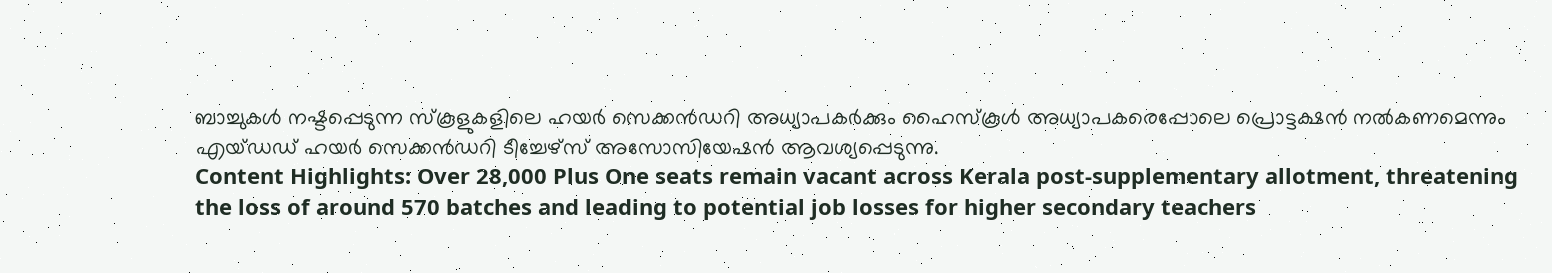ബാച്ചുകൾ നഷ്ടപ്പെടുന്ന സ്കൂളുകളിലെ ഹയർ സെക്കൻഡറി അധ്യാപകർക്കും ഹൈസ്കൂൾ അധ്യാപകരെപ്പോലെ പ്രൊട്ടക്ഷൻ നൽകണമെന്നും എയ്ഡഡ് ഹയർ സെക്കൻഡറി ടീച്ചേഴ്സ് അസോസിയേഷൻ ആവശ്യപ്പെടുന്നു.
Content Highlights: Over 28,000 Plus One seats remain vacant across Kerala post-supplementary allotment, threatening the loss of around 570 batches and leading to potential job losses for higher secondary teachers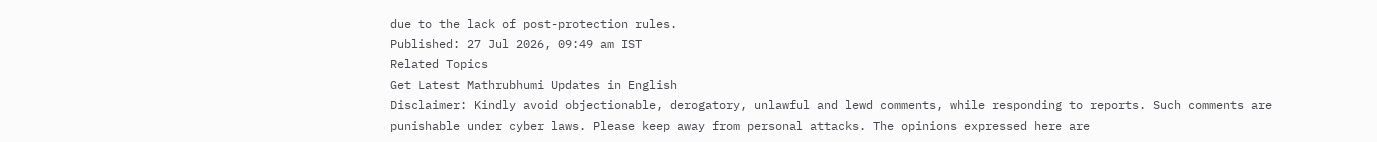due to the lack of post-protection rules.
Published: 27 Jul 2026, 09:49 am IST
Related Topics
Get Latest Mathrubhumi Updates in English
Disclaimer: Kindly avoid objectionable, derogatory, unlawful and lewd comments, while responding to reports. Such comments are punishable under cyber laws. Please keep away from personal attacks. The opinions expressed here are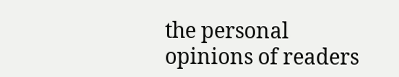the personal opinions of readers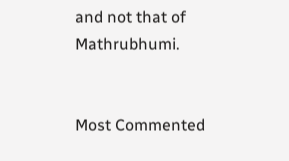and not that of Mathrubhumi.


Most Commented